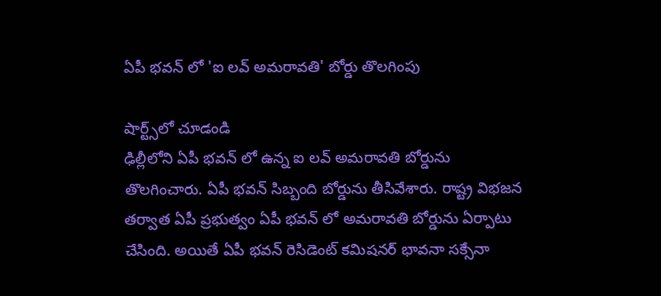ఏపీ భవన్ లో 'ఐ లవ్ అమరావతి' బోర్డు తొలగింపు

షార్ట్స్‌లో చూడండి
ఢిల్లీలోని ఏపీ భవన్ లో ఉన్న ఐ లవ్ అమరావతి బోర్డును తొలగించారు. ఏపీ భవన్ సిబ్బంది బోర్డును తీసివేశారు. రాష్ట్ర విభజన తర్వాత ఏపీ ప్రభుత్వం ఏపీ భవన్ లో అమరావతి బోర్డును ఏర్పాటు చేసింది. అయితే ఏపీ భవన్ రెసిడెంట్ కమిషనర్ భావనా సక్సేనా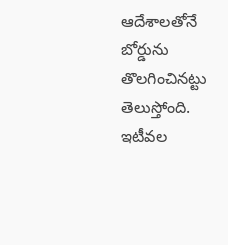ఆదేశాలతోనే బోర్డును తొలగించినట్టు తెలుస్తోంది. ఇటీవల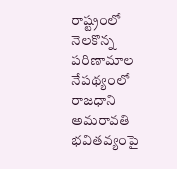రాష్ట్రంలో నెలకొన్న పరిణామాల నేపథ్యంలో రాజధాని అమరావతి భవితవ్యంపై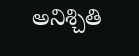అనిశ్చితి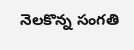నెలకొన్న సంగతి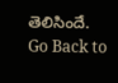తెలిసిందే.
Go Back to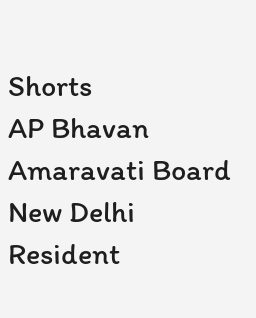Shorts
AP Bhavan
Amaravati Board
New Delhi
Resident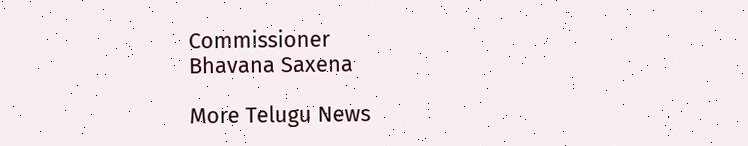Commissioner
Bhavana Saxena

More Telugu News